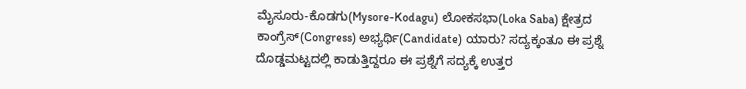ಮೈಸೂರು-ಕೊಡಗು(Mysore-Kodagu) ಲೋಕಸಭಾ(Loka Saba) ಕ್ಷೇತ್ರದ ಕಾಂಗ್ರೆಸ್(Congress) ಅಭ್ಯರ್ಥಿ(Candidate) ಯಾರು? ಸದ್ಯಕ್ಕಂತೂ ಈ ಪ್ರಶ್ನೆ ದೊಡ್ಡಮಟ್ಟದಲ್ಲಿ ಕಾಡುತ್ತಿದ್ದರೂ ಈ ಪ್ರಶ್ನೆಗೆ ಸದ್ಯಕ್ಕೆ ಉತ್ತರ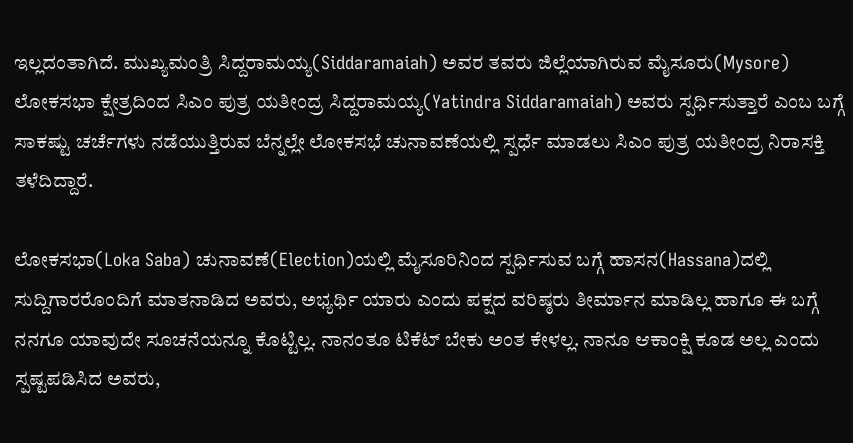ಇಲ್ಲದಂತಾಗಿದೆ. ಮುಖ್ಯಮಂತ್ರಿ ಸಿದ್ದರಾಮಯ್ಯ(Siddaramaiah) ಅವರ ತವರು ಜಿಲ್ಲೆಯಾಗಿರುವ ಮೈಸೂರು(Mysore) ಲೋಕಸಭಾ ಕ್ಷೇತ್ರದಿಂದ ಸಿಎಂ ಪುತ್ರ ಯತೀಂದ್ರ ಸಿದ್ದರಾಮಯ್ಯ(Yatindra Siddaramaiah) ಅವರು ಸ್ಪರ್ಧಿಸುತ್ತಾರೆ ಎಂಬ ಬಗ್ಗೆ ಸಾಕಷ್ಟು ಚರ್ಚೆಗಳು ನಡೆಯುತ್ತಿರುವ ಬೆನ್ನಲ್ಲೇ ಲೋಕಸಭೆ ಚುನಾವಣೆಯಲ್ಲಿ ಸ್ಪರ್ಧೆ ಮಾಡಲು ಸಿಎಂ ಪುತ್ರ ಯತೀಂದ್ರ ನಿರಾಸಕ್ತಿ ತಳೆದಿದ್ದಾರೆ.

ಲೋಕಸಭಾ(Loka Saba) ಚುನಾವಣೆ(Election)ಯಲ್ಲಿ ಮೈಸೂರಿನಿಂದ ಸ್ಪರ್ಧಿಸುವ ಬಗ್ಗೆ ಹಾಸನ(Hassana)ದಲ್ಲಿ ಸುದ್ದಿಗಾರರೊಂದಿಗೆ ಮಾತನಾಡಿದ ಅವರು, ಅಭ್ಯರ್ಥಿ ಯಾರು ಎಂದು ಪಕ್ಷದ ವರಿಷ್ಠರು ತೀರ್ಮಾನ ಮಾಡಿಲ್ಲ ಹಾಗೂ ಈ ಬಗ್ಗೆ ನನಗೂ ಯಾವುದೇ ಸೂಚನೆಯನ್ನೂ ಕೊಟ್ಟಿಲ್ಲ. ನಾನಂತೂ ಟಿಕೆಟ್ ಬೇಕು ಅಂತ ಕೇಳಲ್ಲ. ನಾನೂ ಆಕಾಂಕ್ಷಿ ಕೂಡ ಅಲ್ಲ ಎಂದು ಸ್ಪಷ್ಟಪಡಿಸಿದ ಅವರು,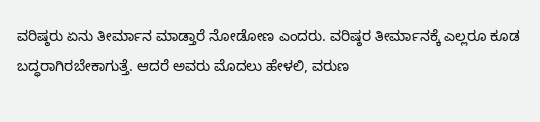ವರಿಷ್ಠರು ಏನು ತೀರ್ಮಾನ ಮಾಡ್ತಾರೆ ನೋಡೋಣ ಎಂದರು. ವರಿಷ್ಠರ ತೀರ್ಮಾನಕ್ಕೆ ಎಲ್ಲರೂ ಕೂಡ ಬದ್ಧರಾಗಿರಬೇಕಾಗುತ್ತೆ. ಆದರೆ ಅವರು ಮೊದಲು ಹೇಳಲಿ, ವರುಣ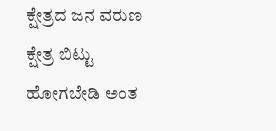ಕ್ಷೇತ್ರದ ಜನ ವರುಣ ಕ್ಷೇತ್ರ ಬಿಟ್ಟು ಹೋಗಬೇಡಿ ಅಂತ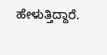ಹೇಳುತ್ತಿದ್ದಾರೆ.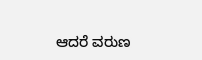ಆದರೆ ವರುಣ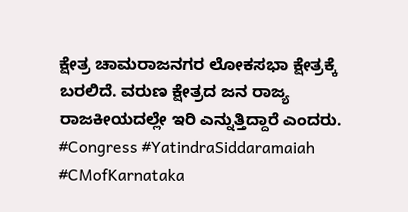ಕ್ಷೇತ್ರ ಚಾಮರಾಜನಗರ ಲೋಕಸಭಾ ಕ್ಷೇತ್ರಕ್ಕೆ ಬರಲಿದೆ. ವರುಣ ಕ್ಷೇತ್ರದ ಜನ ರಾಜ್ಯ ರಾಜಕೀಯದಲ್ಲೇ ಇರಿ ಎನ್ನುತ್ತಿದ್ದಾರೆ ಎಂದರು.
#Congress #YatindraSiddaramaiah #CMofKarnataka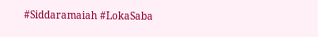#Siddaramaiah #LokaSaba